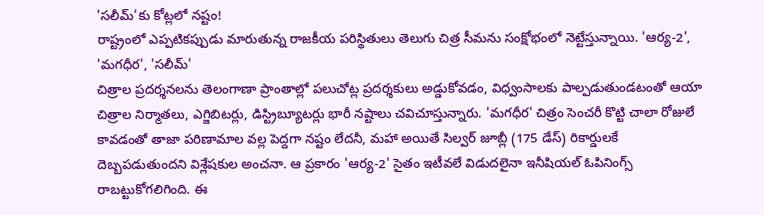'సలీమ్'కు కోట్లలో నష్టం!
రాష్ట్రంలో ఎప్పటికప్పుడు మారుతున్న రాజకీయ పరిస్థితులు తెలుగు చిత్ర సీమను సంక్షోభంలో నెట్టేస్తున్నాయి. 'ఆర్య-2', 'మగధీర', 'సలీమ్'
చిత్రాల ప్రదర్శనలను తెలంగాణా ప్రాంతాల్లో పలుచోట్ల ప్రదర్శకులు అడ్డుకోవడం, విధ్వంసాలకు పాల్పడుతుండటంతో ఆయా చిత్రాల నిర్మాతలు, ఎగ్జిబిటర్లు, డిస్ట్రిబ్యూటర్లు భారీ నష్టాలు చవిచూస్తున్నారు. 'మగధీర' చిత్రం సెంచరీ కొట్టి చాలా రోజులే కావడంతో తాజా పరిణామాల వల్ల పెద్దగా నష్టం లేదనీ, మహా అయితే సిల్వర్ జూబ్లీ (175 డేస్) రికార్డులకే దెబ్బపడుతుందని విశ్లేషకుల అంచనా. ఆ ప్రకారం 'ఆర్య-2' సైతం ఇటీవలే విడుదలైనా ఇనీషియల్ ఓపినింగ్స్ రాబట్టుకోగలిగింది. ఈ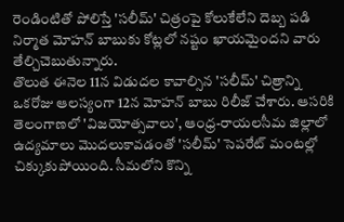రెండింటితో పోలిస్తే 'సలీమ్' చిత్రంపై కోలుకేలేని దెబ్బ పడి నిర్మాత మోహన్ బాబుకు కోట్లలో నష్టం ఖాయమైందని వారు తేల్చిచెబుతున్నారు.
తొలుత ఈనెల 11న విడుదల కావాల్సిన 'సలీమ్' చిత్రాన్ని ఒకరోజు ఆలస్యంగా 12న మోహన్ బాబు రిలీజ్ చేశారు. ఆసరికి తెలంగాణలో 'విజయోత్సవాలు', ఆంధ్ర-రాయలసీమ జిల్లాలో ఉద్యమాలు మొదలుకావడంతో 'సలీమ్' సెపరేట్ మంటల్లో చిక్కుకుపోయింది. సీమలోని కొన్ని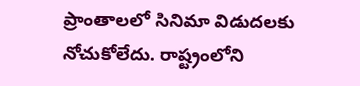ప్రాంతాలలో సినిమా విడుదలకు నోచుకోలేదు. రాష్ట్రంలోని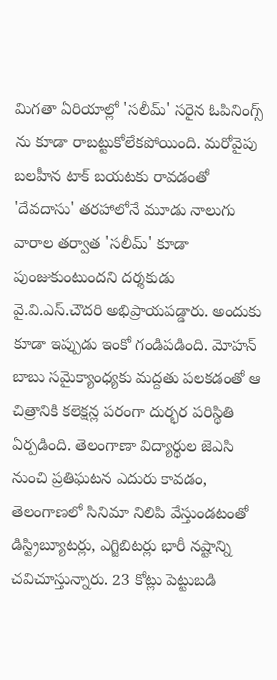మిగతా ఏరియాల్లో 'సలీమ్' సరైన ఓపినింగ్స్ ను కూడా రాబట్టుకోలేకపోయింది. మరోవైపు బలహీన టాక్ బయటకు రావడంతో 'దేవదాసు' తరహాలోనే మూడు నాలుగు వారాల తర్వాత 'సలీమ్' కూడా పుంజుకుంటుందని దర్శకుడు వై.వి.ఎస్.చౌదరి అభిప్రాయపడ్డారు. అందుకు కూడా ఇప్పుడు ఇంకో గండిపడింది. మోహన్ బాబు సమైక్యాంధ్యకు మద్దతు పలకడంతో ఆ చిత్రానికి కలెక్షన్ల పరంగా దుర్భర పరిస్థితి ఏర్పడింది. తెలంగాణా విద్యార్థుల జెఎసి నుంచి ప్రతిఘటన ఎదురు కావడం, తెలంగాణలో సినిమా నిలిపి వేస్తుండటంతో డిస్ట్రిబ్యూటర్లు, ఎగ్జిబిటర్లు భారీ నష్టాన్ని చవిచూస్తున్నారు. 23 కోట్లు పెట్టుబడి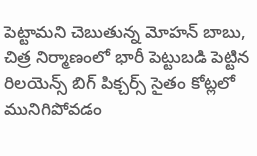పెట్టామని చెబుతున్న మోహన్ బాబు, చిత్ర నిర్మాణంలో భారీ పెట్టుబడి పెట్టిన రిలయెన్స్ బిగ్ పిక్చర్స్ సైతం కోట్లలో మునిగిపోవడం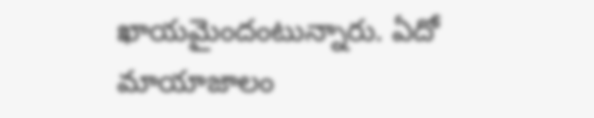ఖాయమైందంటున్నారు. ఏదో మాయాజాలం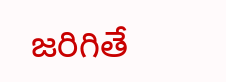జరిగితే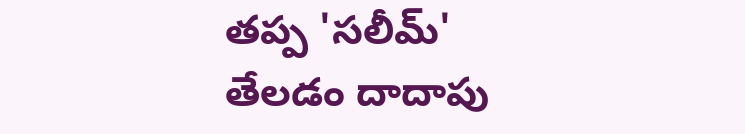తప్ప 'సలీమ్' తేలడం దాదాపు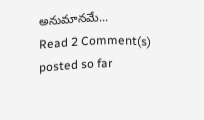అనుమానమే...
Read 2 Comment(s) posted so far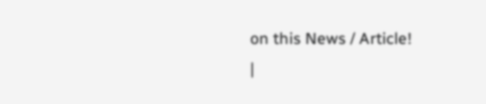on this News / Article!
|